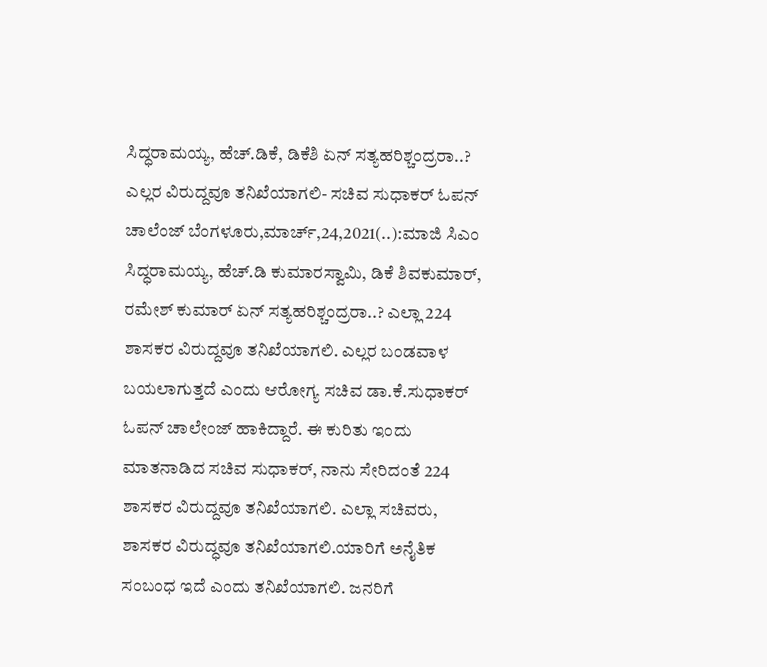ಸಿದ್ಧರಾಮಯ್ಯ, ಹೆಚ್.ಡಿಕೆ, ಡಿಕೆಶಿ ಏನ್ ಸತ್ಯಹರಿಶ್ಚಂದ್ರರಾ..? ಎಲ್ಲರ ವಿರುದ್ದವೂ ತನಿಖೆಯಾಗಲಿ- ಸಚಿವ ಸುಧಾಕರ್ ಓಪನ್ ಚಾಲೆಂಜ್ ಬೆಂಗಳೂರು,ಮಾರ್ಚ್,24,2021(..):ಮಾಜಿ ಸಿಎಂ ಸಿದ್ಧರಾಮಯ್ಯ, ಹೆಚ್.ಡಿ ಕುಮಾರಸ್ವಾಮಿ, ಡಿಕೆ ಶಿವಕುಮಾರ್, ರಮೇಶ್ ಕುಮಾರ್ ಏನ್ ಸತ್ಯಹರಿಶ್ಚಂದ್ರರಾ..? ಎಲ್ಲಾ 224 ಶಾಸಕರ ವಿರುದ್ದವೂ ತನಿಖೆಯಾಗಲಿ. ಎಲ್ಲರ ಬಂಡವಾಳ ಬಯಲಾಗುತ್ತದೆ ಎಂದು ಆರೋಗ್ಯ ಸಚಿವ ಡಾ.ಕೆ.ಸುಧಾಕರ್ ಓಪನ್ ಚಾಲೇಂಜ್ ಹಾಕಿದ್ದಾರೆ. ಈ ಕುರಿತು ಇಂದು ಮಾತನಾಡಿದ ಸಚಿವ ಸುಧಾಕರ್, ನಾನು ಸೇರಿದಂತೆ 224 ಶಾಸಕರ ವಿರುದ್ದವೂ ತನಿಖೆಯಾಗಲಿ. ಎಲ್ಲಾ ಸಚಿವರು, ಶಾಸಕರ ವಿರುದ್ಧವೂ ತನಿಖೆಯಾಗಲಿ.ಯಾರಿಗೆ ಅನೈತಿಕ ಸಂಬಂಧ ಇದೆ ಎಂದು ತನಿಖೆಯಾಗಲಿ. ಜನರಿಗೆ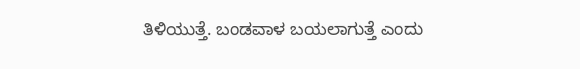ತಿಳಿಯುತ್ತೆ. ಬಂಡವಾಳ ಬಯಲಾಗುತ್ತೆ ಎಂದು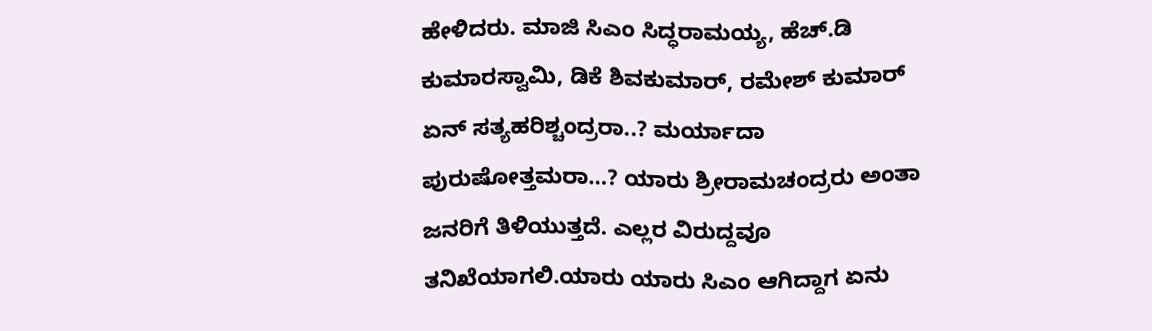ಹೇಳಿದರು. ಮಾಜಿ ಸಿಎಂ ಸಿದ್ಧರಾಮಯ್ಯ, ಹೆಚ್.ಡಿ ಕುಮಾರಸ್ವಾಮಿ, ಡಿಕೆ ಶಿವಕುಮಾರ್, ರಮೇಶ್ ಕುಮಾರ್ ಏನ್ ಸತ್ಯಹರಿಶ್ಚಂದ್ರರಾ..? ಮರ್ಯಾದಾ ಪುರುಷೋತ್ತಮರಾ…? ಯಾರು ಶ್ರೀರಾಮಚಂದ್ರರು ಅಂತಾ ಜನರಿಗೆ ತಿಳಿಯುತ್ತದೆ. ಎಲ್ಲರ ವಿರುದ್ದವೂ ತನಿಖೆಯಾಗಲಿ.ಯಾರು ಯಾರು ಸಿಎಂ ಆಗಿದ್ದಾಗ ಏನು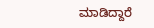ಮಾಡಿದ್ದಾರೆ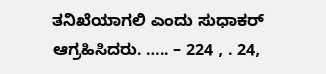ತನಿಖೆಯಾಗಲಿ ಎಂದು ಸುಧಾಕರ್ ಆಗ್ರಹಿಸಿದರು. ….. – 224 , . 24,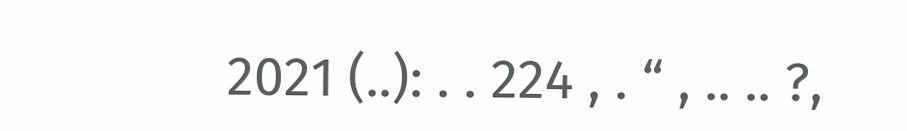2021 (..): . . 224 , . “ , .. .. ?,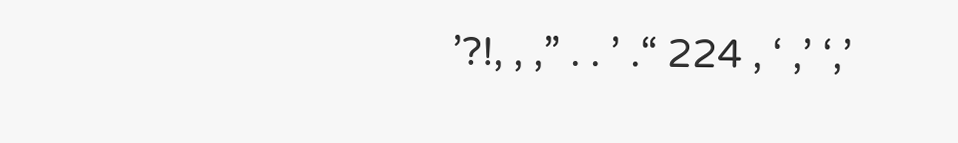’?!, , ,” . . ’ .“ 224 , ‘ ,’ ‘,’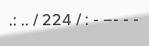.: .. / 224 / : - –- - -